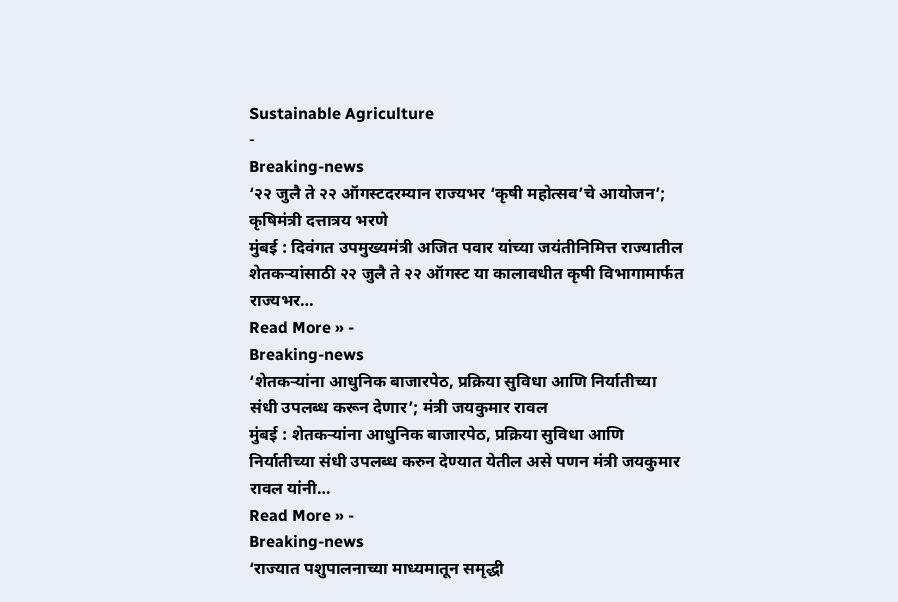Sustainable Agriculture
-
Breaking-news
‘२२ जुलै ते २२ ऑगस्टदरम्यान राज्यभर ‘कृषी महोत्सव’चे आयोजन’; कृषिमंत्री दत्तात्रय भरणे
मुंबई : दिवंगत उपमुख्यमंत्री अजित पवार यांच्या जयंतीनिमित्त राज्यातील शेतकऱ्यांसाठी २२ जुलै ते २२ ऑगस्ट या कालावधीत कृषी विभागामार्फत राज्यभर…
Read More » -
Breaking-news
‘शेतकऱ्यांना आधुनिक बाजारपेठ, प्रक्रिया सुविधा आणि निर्यातीच्या संधी उपलब्ध करून देणार’; मंत्री जयकुमार रावल
मुंबई : शेतकऱ्यांना आधुनिक बाजारपेठ, प्रक्रिया सुविधा आणि निर्यातीच्या संधी उपलब्ध करुन देण्यात येतील असे पणन मंत्री जयकुमार रावल यांनी…
Read More » -
Breaking-news
‘राज्यात पशुपालनाच्या माध्यमातून समृद्धी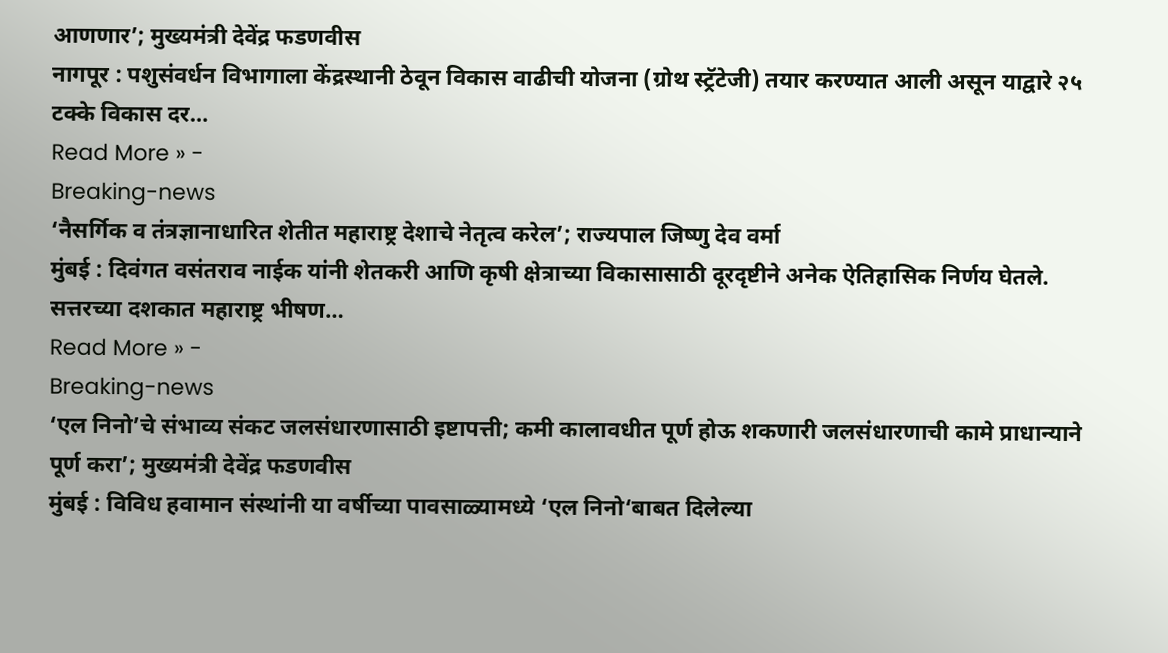आणणार’; मुख्यमंत्री देवेंद्र फडणवीस
नागपूर : पशुसंवर्धन विभागाला केंद्रस्थानी ठेवून विकास वाढीची योजना (ग्रोथ स्ट्रॅटेजी) तयार करण्यात आली असून याद्वारे २५ टक्के विकास दर…
Read More » -
Breaking-news
‘नैसर्गिक व तंत्रज्ञानाधारित शेतीत महाराष्ट्र देशाचे नेतृत्व करेल’; राज्यपाल जिष्णु देव वर्मा
मुंबई : दिवंगत वसंतराव नाईक यांनी शेतकरी आणि कृषी क्षेत्राच्या विकासासाठी दूरदृष्टीने अनेक ऐतिहासिक निर्णय घेतले. सत्तरच्या दशकात महाराष्ट्र भीषण…
Read More » -
Breaking-news
‘एल निनो’चे संभाव्य संकट जलसंधारणासाठी इष्टापत्ती; कमी कालावधीत पूर्ण होऊ शकणारी जलसंधारणाची कामे प्राधान्याने पूर्ण करा’; मुख्यमंत्री देवेंद्र फडणवीस
मुंबई : विविध हवामान संस्थांनी या वर्षीच्या पावसाळ्यामध्ये ‘एल निनो‘बाबत दिलेल्या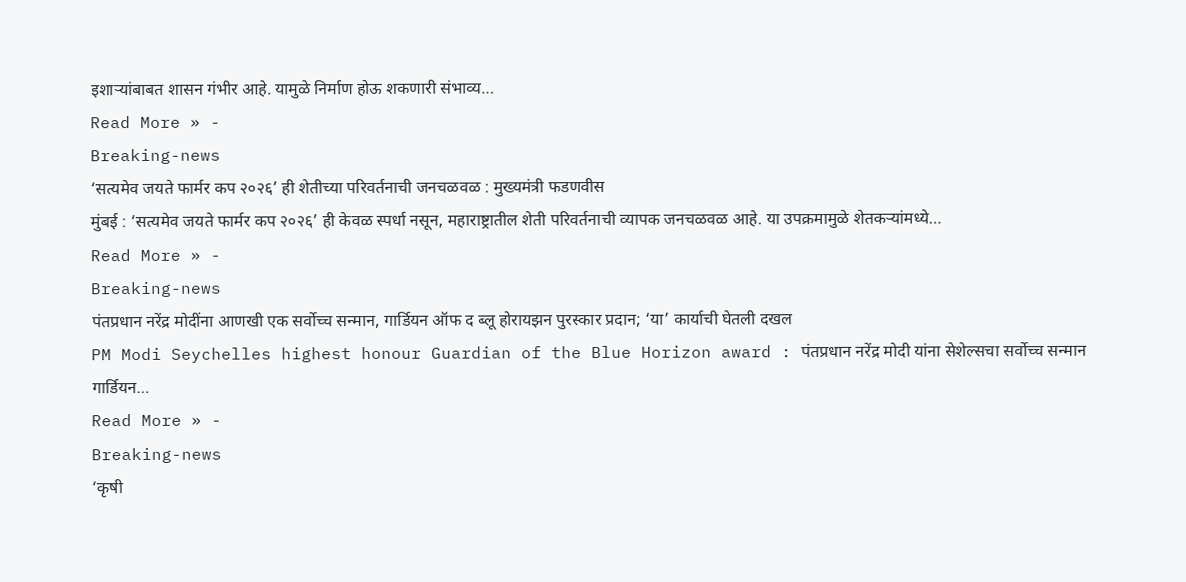इशाऱ्यांबाबत शासन गंभीर आहे. यामुळे निर्माण होऊ शकणारी संभाव्य…
Read More » -
Breaking-news
‘सत्यमेव जयते फार्मर कप २०२६’ ही शेतीच्या परिवर्तनाची जनचळवळ : मुख्यमंत्री फडणवीस
मुंबई : ‘सत्यमेव जयते फार्मर कप २०२६’ ही केवळ स्पर्धा नसून, महाराष्ट्रातील शेती परिवर्तनाची व्यापक जनचळवळ आहे. या उपक्रमामुळे शेतकऱ्यांमध्ये…
Read More » -
Breaking-news
पंतप्रधान नरेंद्र मोदींना आणखी एक सर्वोच्च सन्मान, गार्डियन ऑफ द ब्लू होरायझन पुरस्कार प्रदान; ‘या’ कार्याची घेतली दखल
PM Modi Seychelles highest honour Guardian of the Blue Horizon award : पंतप्रधान नरेंद्र मोदी यांना सेशेल्सचा सर्वोच्च सन्मान गार्डियन…
Read More » -
Breaking-news
‘कृषी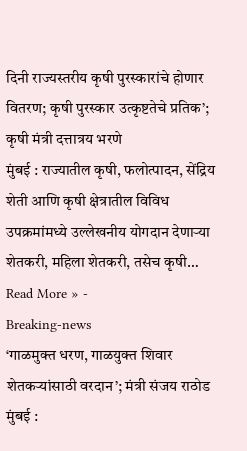दिनी राज्यस्तरीय कृषी पुरस्कारांचे होणार वितरण; कृषी पुरस्कार उत्कृष्टतेचे प्रतिक’; कृषी मंत्री दत्तात्रय भरणे
मुंबई : राज्यातील कृषी, फलोत्पादन, सेंद्रिय शेती आणि कृषी क्षेत्रातील विविध उपक्रमांमध्ये उल्लेखनीय योगदान देणाऱ्या शेतकरी, महिला शेतकरी, तसेच कृषी…
Read More » -
Breaking-news
‘गाळमुक्त धरण, गाळयुक्त शिवार शेतकऱ्यांसाठी वरदान’; मंत्री संजय राठोड
मुंबई :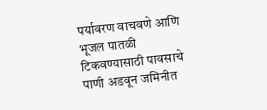पर्यावरण वाचवणे आणि भूजल पातळी टिकवण्यासाठी पावसाचे पाणी अडवून जमिनीत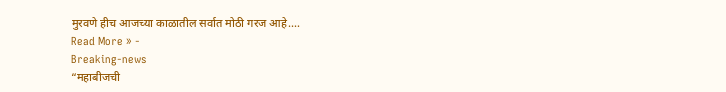मुरवणे हीच आजच्या काळातील सर्वात मोठी गरज आहे.…
Read More » -
Breaking-news
“महाबीजची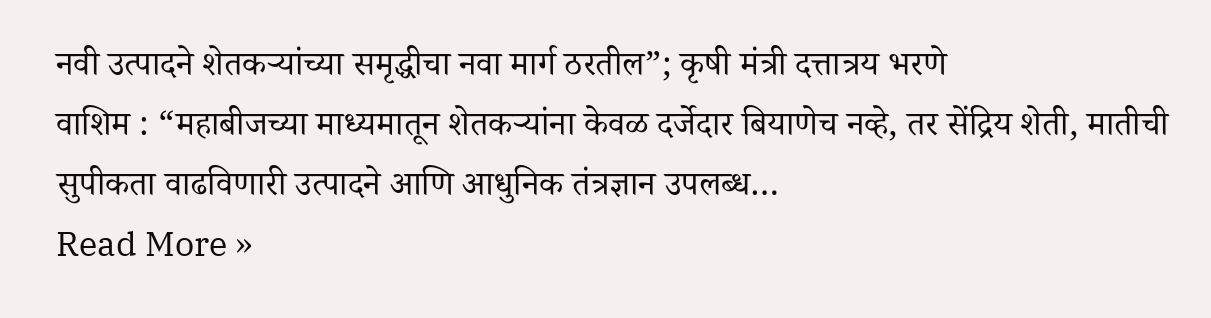नवी उत्पादने शेतकऱ्यांच्या समृद्धीचा नवा मार्ग ठरतील”; कृषी मंत्री दत्तात्रय भरणे
वाशिम : “महाबीजच्या माध्यमातून शेतकऱ्यांना केवळ दर्जेदार बियाणेच नव्हे, तर सेंद्रिय शेती, मातीची सुपीकता वाढविणारी उत्पादने आणि आधुनिक तंत्रज्ञान उपलब्ध…
Read More »